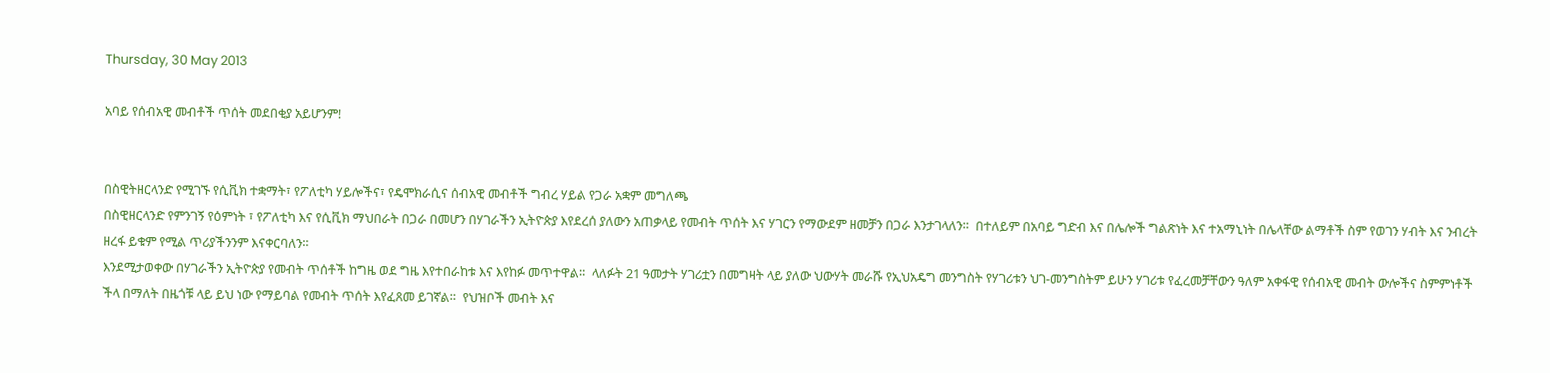Thursday, 30 May 2013

አባይ የሰብአዊ መብቶች ጥሰት መደበቂያ አይሆንም!


በስዊትዘርላንድ የሚገኙ የሲቪክ ተቋማት፣ የፖለቲካ ሃይሎችና፣ የዴሞክራሲና ሰብአዊ መብቶች ግብረ ሃይል የጋራ አቋም መግለጫ
በስዊዘርላንድ የምንገኝ የዕምነት ፣ የፖለቲካ እና የሲቪክ ማህበራት በጋራ በመሆን በሃገራችን ኢትዮጵያ እየደረሰ ያለውን አጠቃላይ የመብት ጥሰት እና ሃገርን የማውደም ዘመቻን በጋራ እንታገላለን።  በተለይም በአባይ ግድብ እና በሌሎች ግልጽነት እና ተአማኒነት በሌላቸው ልማቶች ስም የወገን ሃብት እና ንብረት ዘረፋ ይቁም የሚል ጥሪያችንንም እናቀርባለን።
እንደሚታወቀው በሃገራችን ኢትዮጵያ የመብት ጥሰቶች ከግዜ ወደ ግዜ እየተበራከቱ እና እየከፉ መጥተዋል።  ላለፉት 21 ዓመታት ሃገሪቷን በመግዛት ላይ ያለው ህውሃት መራሹ የኢህአዴግ መንግስት የሃገሪቱን ህገ-መንግስትም ይሁን ሃገሪቱ የፈረመቻቸውን ዓለም አቀፋዊ የሰብአዊ መብት ውሎችና ስምምነቶች ችላ በማለት በዜጎቹ ላይ ይህ ነው የማይባል የመብት ጥሰት እየፈጸመ ይገኛል።  የህዝቦች መብት እና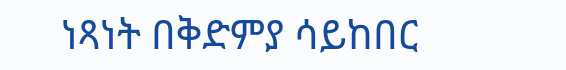ነጻነት በቅድምያ ሳይከበር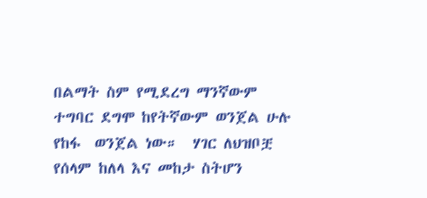በልማት ስም የሚደረግ ማንኛውም ተግባር ደግሞ ከየትኛውም ወንጀል ሁሉ የከፋ  ወንጀል ነው።  ሃገር ለህዝቦቿ የሰላም ከለላ እና መከታ ስትሆን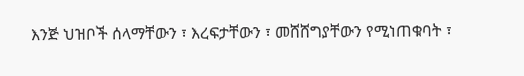እንጅ ህዝቦች ሰላማቸውን ፣ እረፍታቸውን ፣ መሸሸግያቸውን የሚነጠቁባት ፣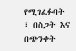የሚገፈፉባት ፣ በስጋት እና በጭንቀት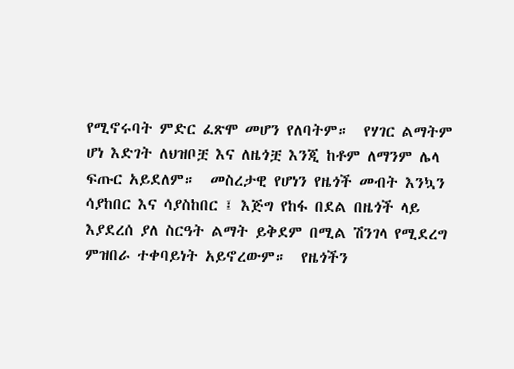የሚኖሩባት ምድር ፈጽሞ መሆን የለባትም።  የሃገር ልማትም ሆነ እድገት ለህዝቦቿ እና ለዜጎቿ እንጂ ከቶም ለማንም ሌላ ፍጡር አይደለም።  መስረታዊ የሆነን የዜጎች መብት እንኳን ሳያከበር እና ሳያስከበር ፤ እጅግ የከፋ በደል በዜጎች ላይ እያደረሰ ያለ ስርዓት ልማት ይቅደም በሚል ሽንገላ የሚደረግ ምዝበራ ተቀባይነት አይኖረውም።  የዜጎችን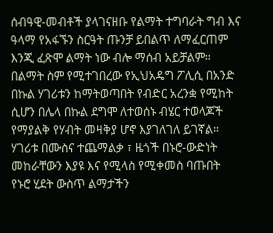ሰብዓዊ-መብቶች ያላገናዘቡ የልማት ተግባራት ግብ እና ዓላማ የአፋኙን ስርዓት ጡንቻ ይበልጥ ለማፈርጠም እንጂ ፈጽሞ ልማት ነው ብሎ ማሰብ አይቻልም።
በልማት ስም የሚተገበረው የኢህአዴግ ፖሊሲ በአንድ በኩል ሃገሪቱን ከማትወጣበት የብድር አረንቋ የሚከት ሲሆን በሌላ በኩል ደግሞ ለተወሰኑ ብሄር ተወላጆች የማያልቅ የሃብት መዛቅያ ሆኖ እያገለገለ ይገኛል።  ሃገሪቱ በሙስና ተጨማልቃ ፣ ዜጎች በኑሮ-ውድነት መከራቸውን እያዩ እና የሚላስ የሚቀመስ ባጡበት የኑሮ ሂደት ውስጥ ልማታችን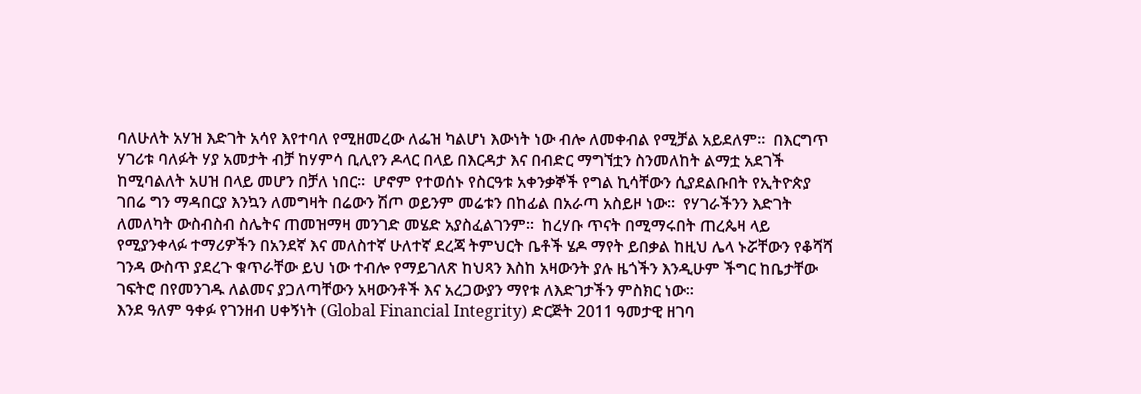ባለሁለት አሃዝ እድገት አሳየ እየተባለ የሚዘመረው ለፌዝ ካልሆነ እውነት ነው ብሎ ለመቀብል የሚቻል አይደለም።  በእርግጥ ሃገሪቱ ባለፉት ሃያ አመታት ብቻ ከሃምሳ ቢሊየን ዶላር በላይ በእርዳታ እና በብድር ማግኘቷን ስንመለከት ልማቷ አደገች ከሚባልለት አሀዝ በላይ መሆን በቻለ ነበር።  ሆኖም የተወሰኑ የስርዓቱ አቀንቃኞች የግል ኪሳቸውን ሲያደልቡበት የኢትዮጵያ ገበሬ ግን ማዳበርያ እንኳን ለመግዛት በሬውን ሽጦ ወይንም መሬቱን በከፊል በአራጣ አስይዞ ነው።  የሃገራችንን እድገት ለመለካት ውስብስብ ስሌትና ጠመዝማዛ መንገድ መሄድ አያስፈልገንም።  ከረሃቡ ጥናት በሚማሩበት ጠረጴዛ ላይ የሚያንቀላፉ ተማሪዎችን በአንደኛ እና መለስተኛ ሁለተኛ ደረጃ ትምህርት ቤቶች ሄዶ ማየት ይበቃል ከዚህ ሌላ ኑሯቸውን የቆሻሻ ገንዳ ውስጥ ያደረጉ ቁጥራቸው ይህ ነው ተብሎ የማይገለጽ ከህጻን እስከ አዛውንት ያሉ ዜጎችን እንዲሁም ችግር ከቤታቸው ገፍትሮ በየመንገዱ ለልመና ያጋለጣቸውን አዛውንቶች እና አረጋውያን ማየቱ ለእድገታችን ምስክር ነው።
እንደ ዓለም ዓቀፉ የገንዘብ ሀቀኝነት (Global Financial Integrity) ድርጅት 2011 ዓመታዊ ዘገባ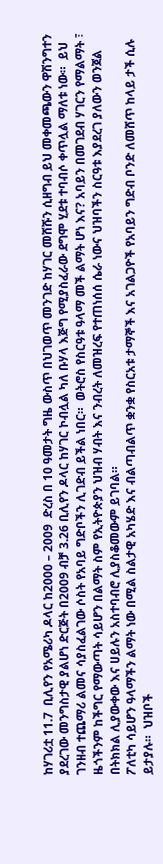ከሃገሪቷ 11.7  ቢሊየን የአሜሪካ ዶላር ከ2000 – 2009  ድረስ በ 10 ዓመታት ግዜ ውስጥ በህገወጥ መንገድ ከሃገር መሸሹን ሲዘግብ ይህ መቀመጫውን ዋሽንግተን ያደረገው መንግስታዊ ያልሆነ ድርጅት በ2009 ብቻ 3.26 ቢሊየን ዶላር ከሃገር ኮብሏል ካለ ቡሃላ እጅግ የሚያስፈራው ደግሞ ሂደቱ ተባብሶ ቀጥሏል ማለቱ ነው።  ይህ ገንዘብ ተጨማሪ ልመና ሳያስፈልገው ሶስት የአባይ ግድቦችን ሊገድብ ይችል ነበር።  ወትሮስ የስርዓቱ ዓላማ መች ልማት ሆነ እና? አባይን በመገደብ ሃገርን የማልማት ፣ ዜጎችንም ከችግር የማውጣት ሳይሆን በልማት ስም የኢትዮጵያን ህዝብ ሃብት እና ንብረት ለመዝረፍ የተጠነሰሰ ሴራ ነውና ህዝባችን ስርዓቱ እያደረገ ያለውን ወንጀል በትክክል ሊያውቀው እና ሀይሉን አስተባብሮ ሊያስቆመውም ይገባል።
ፖለቲካ ሳይሆን ዓላማችን ልማት ነው በሚል ስልታዊ አካሄድ እና ብልጣብልጥ ቋንቋ የስርአቱ ታማኞች እና አገልጋዮች የአባይን ግድብ ቦንድ ለመሸጥ ከላይ ታች ሲሉ ይታያሉ።  ህዝቦች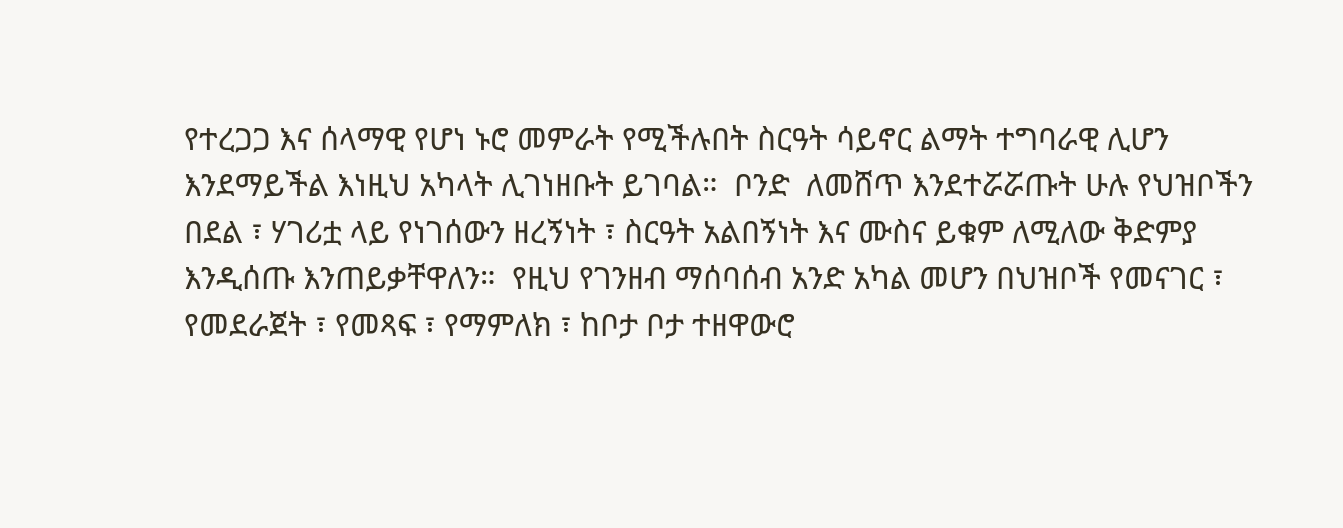የተረጋጋ እና ሰላማዊ የሆነ ኑሮ መምራት የሚችሉበት ስርዓት ሳይኖር ልማት ተግባራዊ ሊሆን እንደማይችል እነዚህ አካላት ሊገነዘቡት ይገባል።  ቦንድ  ለመሸጥ እንደተሯሯጡት ሁሉ የህዝቦችን በደል ፣ ሃገሪቷ ላይ የነገሰውን ዘረኝነት ፣ ስርዓት አልበኝነት እና ሙስና ይቁም ለሚለው ቅድምያ እንዲሰጡ እንጠይቃቸዋለን።  የዚህ የገንዘብ ማሰባሰብ አንድ አካል መሆን በህዝቦች የመናገር ፣ የመደራጀት ፣ የመጻፍ ፣ የማምለክ ፣ ከቦታ ቦታ ተዘዋውሮ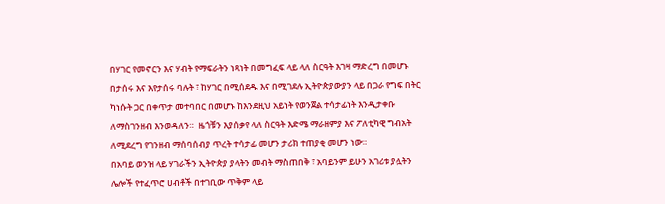በሃገር የመኖርን እና ሃብት የማፍራትን ነጻነት በመግፈፍ ላይ ላለ ስርዓት እገዛ ማድረግ በመሆኑ በታሰሩ እና እየታሰሩ ባሉት ፣ ከሃገር በሚሰደዱ እና በሚገደሉ ኢትዮጵያውያን ላይ በጋራ የግፍ በትር ካነሱት ጋር በቀጥታ መተባበር በመሆኑ ከእንደዚህ አይነት የወንጀል ተሳታፊነት እንዲታቀቡ ለማስገንዘብ እንወዳለን።  ዜጎቹን እያሰቃየ ላለ ስርዓት እድሜ ማራዘምያ እና ፖለቲካዊ ግብአት ለሚደረግ የገንዘብ ማሰባሰብያ ጥረት ተሳታፊ መሆን ታሪክ ተጠያቂ መሆን ነው።
በአባይ ወንዝ ላይ ሃገራችን ኢትዮጵያ ያላትን መብት ማስጠበቅ ፣ አባይንም ይሁን አገሪቱ ያሏትን ሌሎች የተፈጥሮ ሀብቶች በተገቢው ጥቅም ላይ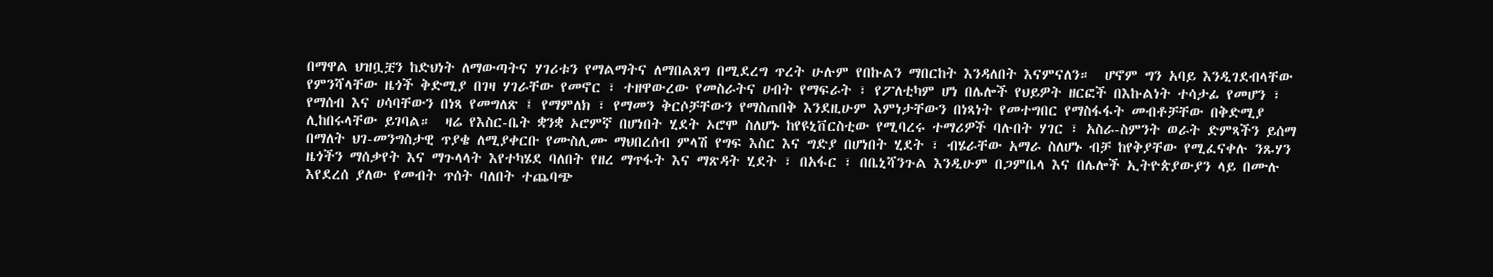በማዋል ህዝቧቿን ከድህነት ለማውጣትና ሃገሪቱን የማልማትና ለማበልጸግ በሚደረግ ጥረት ሁሉም የበኩልን ማበርከት እንዳለበት እናምናለን።  ሆኖም ግን አባይ እንዲገደብላቸው የምንሻላቸው ዜጎች ቅድሚያ በገዛ ሃገራቸው የመኖር ፣ ተዘዋውረው የመስራትና ሀብት የማፍራት ፣ የፖለቲካም ሆነ በሌሎች የህይዎት ዘርፎች በእኩልነት ተሳታፊ የመሆን ፣ የማሰብ እና ሀሳባቸውን በነጻ የመግለጽ ፤ የማምለክ ፣ የማመን ቅርሶቻቸውን የማስጠበቅ እንደዚሁም እምነታቸውን በነጻነት የመተግበር የማስፋፋት መብቶቻቸው በቅድሚያ ሊከበሩላቸው ይገባል።  ዛሬ የእስር-ቤት ቋንቋ ኦሮምኛ በሆነበት ሂደት ኦሮሞ ስለሆኑ ከየዩኒቨርስቲው የሚባረሩ ተማሪዎች ባሉበት ሃገር ፣ አስራ-ስምንት ወራት ድምጻችን ይሰማ በማለት ህገ-መንግስታዊ ጥያቄ ለሚያቀርቡ የሙስሊሙ ማህበረሰብ ምላሽ የግፍ እስር እና ግድያ በሆነበት ሂደት ፣ ብሄራቸው አማራ ስለሆኑ ብቻ ከየቅያቸው የሚፈናቀሉ ንጹሃን ዜጎችን ማሰቃየት እና ማጉላላት እየተካሄደ ባለበት የዘረ ማጥፋት እና ማጽዳት ሂደት ፣ በአፋር ፣ በቤኒሻንጉል እንዲሁም በጋምቤላ እና በሌሎች ኢትዮጵያውያን ላይ በሙሉ እየደረሰ ያለው የመብት ጥሰት ባለበት ተጨባጭ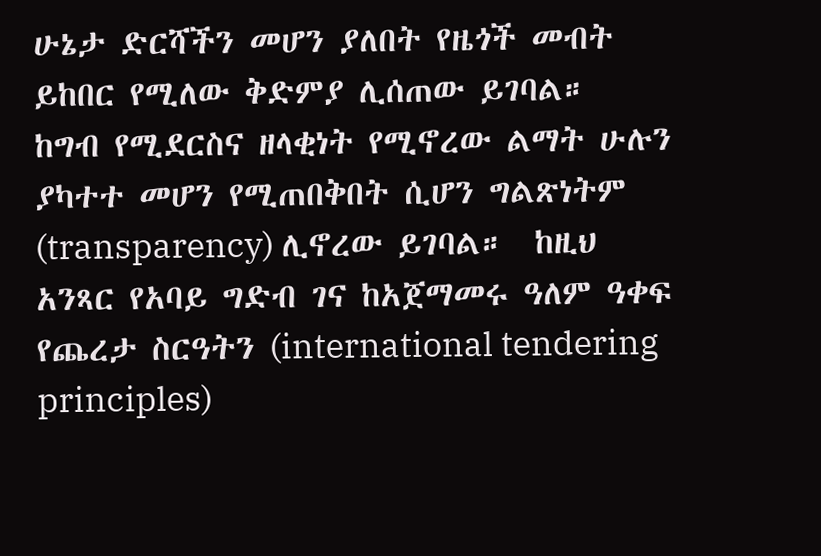ሁኔታ ድርሻችን መሆን ያለበት የዜጎች መብት ይከበር የሚለው ቅድምያ ሊሰጠው ይገባል።
ከግብ የሚደርስና ዘላቂነት የሚኖረው ልማት ሁሉን ያካተተ መሆን የሚጠበቅበት ሲሆን ግልጽነትም (transparency) ሊኖረው ይገባል።  ከዚህ አንጻር የአባይ ግድብ ገና ከአጀማመሩ ዓለም ዓቀፍ የጨረታ ስርዓትን (international tendering principles)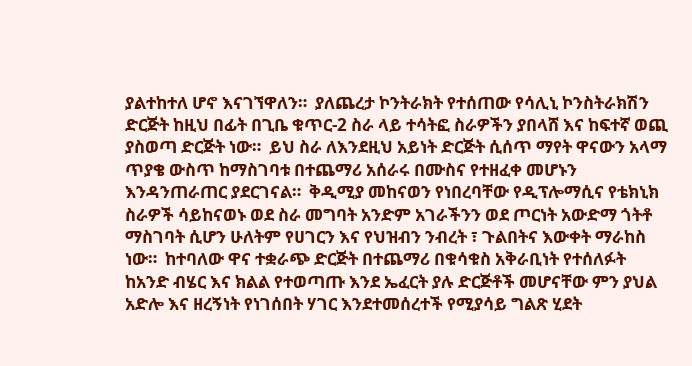ያልተከተለ ሆኖ እናገኘዋለን።  ያለጨረታ ኮንትራክት የተሰጠው የሳሊኒ ኮንስትራክሽን ድርጅት ከዚህ በፊት በጊቤ ቁጥር-2 ስራ ላይ ተሳትፎ ስራዎችን ያበላሸ እና ከፍተኛ ወጪ ያስወጣ ድርጅት ነው።  ይህ ስራ ለእንደዚህ አይነት ድርጅት ሲሰጥ ማየት ዋናውን አላማ ጥያቄ ውስጥ ከማስገባቱ በተጨማሪ አሰራሩ በሙስና የተዘፈቀ መሆኑን እንዳንጠራጠር ያደርገናል።  ቅዲሚያ መከናወን የነበረባቸው የዲፕሎማሲና የቴክኒክ ስራዎች ሳይከናወኑ ወደ ስራ መግባት አንድም አገራችንን ወደ ጦርነት አውድማ ጎትቶ ማስገባት ሲሆን ሁለትም የሀገርን እና የህዝብን ንብረት ፣ ጉልበትና እውቀት ማራከስ ነው።  ከተባለው ዋና ተቋራጭ ድርጅት በተጨማሪ በቁሳቁስ አቅራቢነት የተሰለፉት ከአንድ ብሄር እና ክልል የተወጣጡ እንደ ኤፈርት ያሉ ድርጅቶች መሆናቸው ምን ያህል አድሎ እና ዘረኝነት የነገሰበት ሃገር እንደተመሰረተች የሚያሳይ ግልጽ ሂደት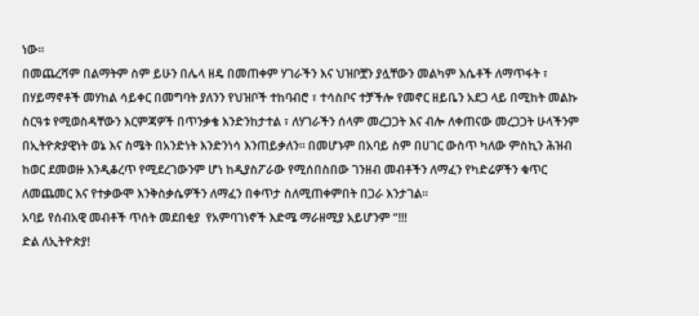ነው።
በመጨረሻም በልማትም ስም ይሁን በሌላ ዘዴ በመጠቀም ሃገራችን እና ህዝቦቿን ያሏቸውን መልካም እሴቶች ለማጥፋት ፣ በሃይማኖቶች መሃከል ሳይቀር በመግባት ያለንን የህዝቦች ተከባብሮ ፣ ተሳስቦና ተቻችሎ የመኖር ዘይቤን አደጋ ላይ በሚከት መልኩ ስርዓቱ የሚወስዳቸውን እርምጃዎች በጥንቃቄ እንድንከታተል ፣ ለሃገራችን ሰላም መረጋጋት እና ብሎ ለቀጠናው መረጋጋት ሁላችንም በኢትዮጵያዊነት ወኔ እና ስሜት በአንድነት እንድንነሳ እንጠይቃለን። በመሆኑም በአባይ ስም በሀገር ውስጥ ካለው ምስኪን ሕዝብ ከወር ደመወዙ እንዲቆረጥ የሚደረገውንም ሆነ ከዲያስፖራው የሚሰበስበው ገንዘብ መብቶችን ለማፈን የካድሬዎችን ቁጥር ለመጨመር እና የተቃውሞ እንቅስቃሴዎችን ለማፈን በቀጥታ ስለሚጠቀምበት በጋራ እንታገል።
አባይ የሰብአዊ መብቶች ጥሰት መደበቂያ  የአምባገነኖች እድሜ ማራዘሚያ አይሆንም “!!!
ድል ለኢትዮጵያ!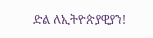ድል ለኢትዮጵያዊያን!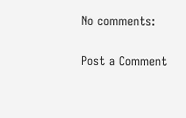No comments:

Post a Comment